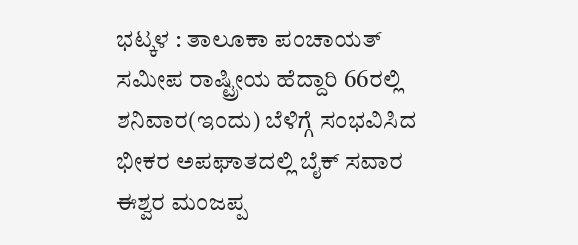ಭಟ್ಕಳ : ತಾಲೂಕಾ ಪಂಚಾಯತ್ ಸಮೀಪ ರಾಷ್ಟ್ರೀಯ ಹೆದ್ದಾರಿ 66ರಲ್ಲಿ ಶನಿವಾರ(ಇಂದು) ಬೆಳಿಗ್ಗೆ ಸಂಭವಿಸಿದ ಭೀಕರ ಅಪಘಾತದಲ್ಲಿ ಬೈಕ್ ಸವಾರ ಈಶ್ವರ ಮಂಜಪ್ಪ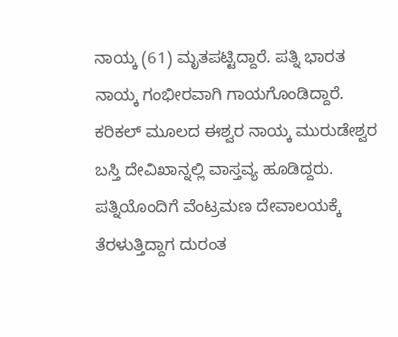ನಾಯ್ಕ (61) ಮೃತಪಟ್ಟಿದ್ದಾರೆ. ಪತ್ನಿ ಭಾರತ ನಾಯ್ಕ ಗಂಭೀರವಾಗಿ ಗಾಯಗೊಂಡಿದ್ದಾರೆ.
ಕರಿಕಲ್ ಮೂಲದ ಈಶ್ವರ ನಾಯ್ಕ ಮುರುಡೇಶ್ವರ ಬಸ್ತಿ ದೇವಿಖಾನ್ನಲ್ಲಿ ವಾಸ್ತವ್ಯ ಹೂಡಿದ್ದರು. ಪತ್ನಿಯೊಂದಿಗೆ ವೆಂಟ್ರಮಣ ದೇವಾಲಯಕ್ಕೆ ತೆರಳುತ್ತಿದ್ದಾಗ ದುರಂತ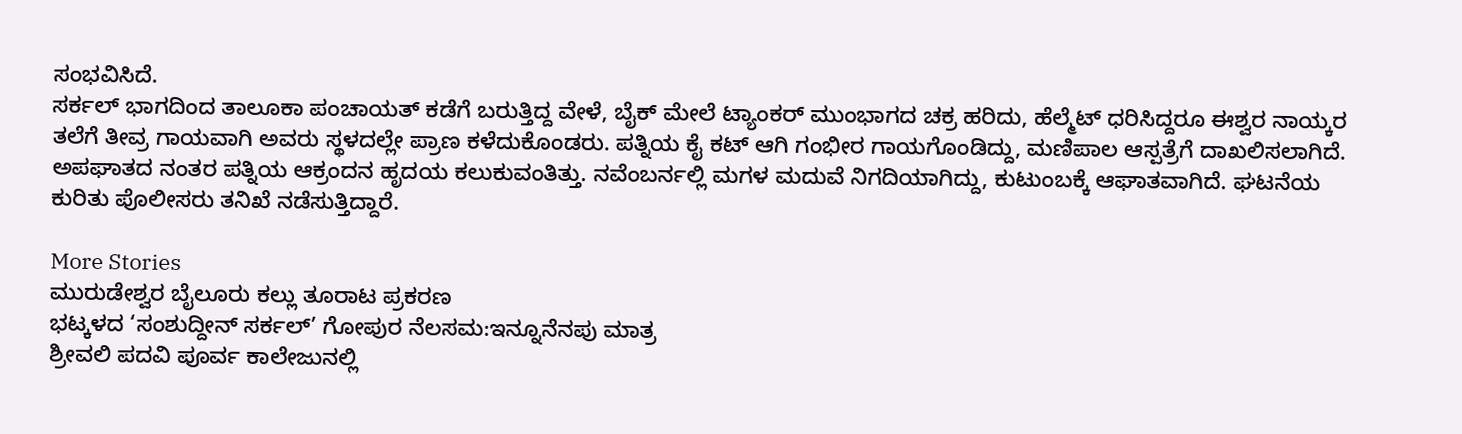ಸಂಭವಿಸಿದೆ.
ಸರ್ಕಲ್ ಭಾಗದಿಂದ ತಾಲೂಕಾ ಪಂಚಾಯತ್ ಕಡೆಗೆ ಬರುತ್ತಿದ್ದ ವೇಳೆ, ಬೈಕ್ ಮೇಲೆ ಟ್ಯಾಂಕರ್ ಮುಂಭಾಗದ ಚಕ್ರ ಹರಿದು, ಹೆಲ್ಮೆಟ್ ಧರಿಸಿದ್ದರೂ ಈಶ್ವರ ನಾಯ್ಕರ ತಲೆಗೆ ತೀವ್ರ ಗಾಯವಾಗಿ ಅವರು ಸ್ಥಳದಲ್ಲೇ ಪ್ರಾಣ ಕಳೆದುಕೊಂಡರು. ಪತ್ನಿಯ ಕೈ ಕಟ್ ಆಗಿ ಗಂಭೀರ ಗಾಯಗೊಂಡಿದ್ದು, ಮಣಿಪಾಲ ಆಸ್ಪತ್ರೆಗೆ ದಾಖಲಿಸಲಾಗಿದೆ.
ಅಪಘಾತದ ನಂತರ ಪತ್ನಿಯ ಆಕ್ರಂದನ ಹೃದಯ ಕಲುಕುವಂತಿತ್ತು. ನವೆಂಬರ್ನಲ್ಲಿ ಮಗಳ ಮದುವೆ ನಿಗದಿಯಾಗಿದ್ದು, ಕುಟುಂಬಕ್ಕೆ ಆಘಾತವಾಗಿದೆ. ಘಟನೆಯ ಕುರಿತು ಪೊಲೀಸರು ತನಿಖೆ ನಡೆಸುತ್ತಿದ್ದಾರೆ.

More Stories
ಮುರುಡೇಶ್ವರ ಬೈಲೂರು ಕಲ್ಲು ತೂರಾಟ ಪ್ರಕರಣ
ಭಟ್ಕಳದ ‘ಸಂಶುದ್ದೀನ್ ಸರ್ಕಲ್’ ಗೋಪುರ ನೆಲಸಮ:ಇನ್ನೂನೆನಪು ಮಾತ್ರ
ಶ್ರೀವಲಿ ಪದವಿ ಪೂರ್ವ ಕಾಲೇಜುನಲ್ಲಿ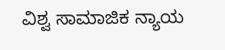ವಿಶ್ವ ಸಾಮಾಜಿಕ ನ್ಯಾಯ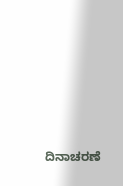ದಿನಾಚರಣೆ